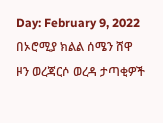Day: February 9, 2022
በኦሮሚያ ክልል ሰሜን ሸዋ ዞን ወረጃርሶ ወረዳ ታጣቂዎች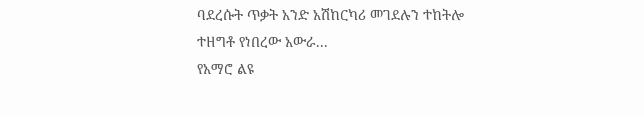ባደረሱት ጥቃት አንድ አሽከርካሪ መገደሉን ተከትሎ ተዘግቶ የነበረው አውራ...
የአማሮ ልዩ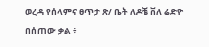ወረዳ የሰላምና ፀጥታ ጽ/ ቤት ለዶቼ ቨለ ሬድዮ በሰጠው ቃል ፥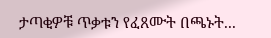ታጣቂዎቹ ጥቃቱን የፈጸሙት በጫኑት...